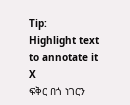Tip:
Highlight text to annotate it
X
ፍቅር በጎ ነገርን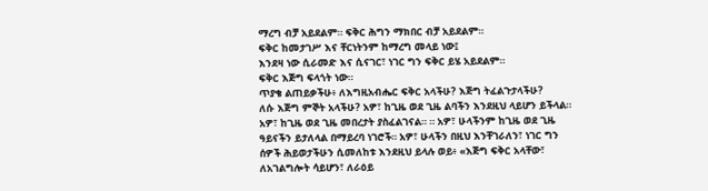ማረግ ብቻ አይደልም። ፍቅር ሕግን ማክበር ብቻ አይደልም።
ፍቅር ከመታገሥ እና ቸርነትንም ከማረግ መላይ ነው፤
እንደዛ ነው ሲራመድ እና ሲናገር፣ ነገር ግን ፍቅር ይሄ አይደልም።
ፍቅር እጅግ ፍላጎት ነው።
ጥያቄ ልጠይቃችሁ፥ ለእግዚአብሔር ፍቅር አላችሁ? እጅግ ትፈልጉታላችሁ?
ለሱ እጅግ ምኞት አላችሁ? አዎ፣ ከጊዜ ወደ ጊዜ ልባችን እንደዚህ ላይሆን ይችላል።
አዎ፣ ከጊዜ ወደ ጊዜ መበረታት ያስፈልገናል። ። አዎ፣ ሁላችንም ከጊዜ ወደ ጊዜ
ዓይናችን ይታለላል በማይረባ ነገሮች። አዎ፣ ሁላችን በዚህ እንቸገራለን፣ ነገር ግን
ሰዎች ሕይወታችሁን ሲመለከቱ እንደዚህ ይላሉ ወይ፥ «እጅግ ፍቅር አላቸው፣
ለአገልግሎት ሳይሆን፣ ለራዕይ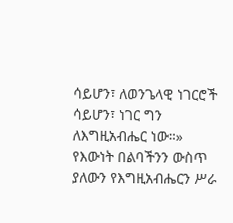ሳይሆን፣ ለወንጌላዊ ነገርሮች ሳይሆን፣ ነገር ግን ለእግዚአብሔር ነው።»
የእውነት በልባችንን ውስጥ ያለውን የእግዚአብሔርን ሥራ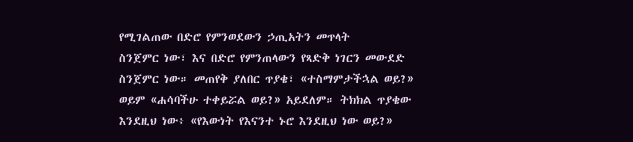የሚገልጠው በድሮ የምንወደውን ኃጢአትን መጥላት
ስንጀምር ነው፣ እና በድሮ የምንጠላውን የጻድቅ ነገርን መውደድ ስንጀምር ነው። መጠየቅ ያለበር ጥያቄ፣ «ተስማምታችኋል ወይ?»
ወይም «ሐሳባችሁ ተቀይሯል ወይ?» አይደለም። ትክክል ጥያቄው እንደዚህ ነው፥ «የእውነት የእናንተ ኑሮ እንደዚህ ነው ወይ?»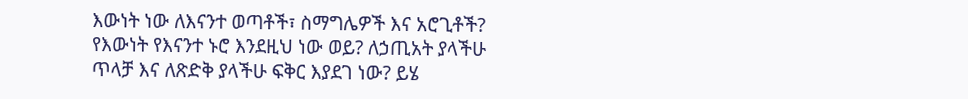እውነት ነው ለእናንተ ወጣቶች፣ ስማግሌዎች እና አሮጊቶች?
የእውነት የእናንተ ኑሮ እንደዚህ ነው ወይ? ለኃጢአት ያላችሁ
ጥላቻ እና ለጽድቅ ያላችሁ ፍቅር እያደገ ነው? ይሄ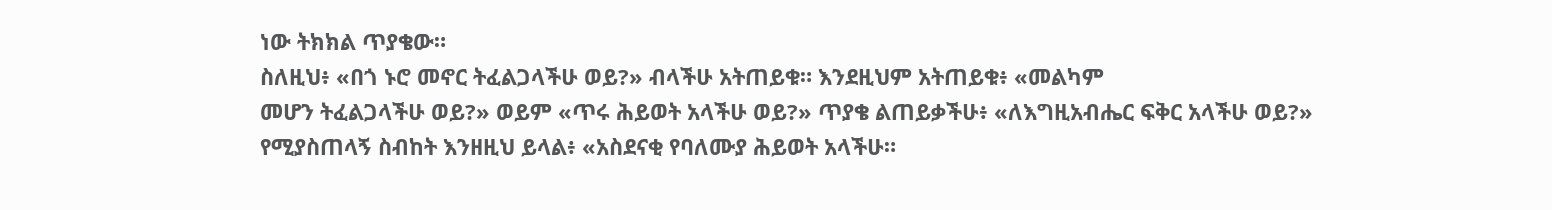ነው ትክክል ጥያቄው።
ስለዚህ፥ «በጎ ኑሮ መኖር ትፈልጋላችሁ ወይ?» ብላችሁ አትጠይቁ። እንደዚህም አትጠይቁ፥ «መልካም
መሆን ትፈልጋላችሁ ወይ?» ወይም «ጥሩ ሕይወት አላችሁ ወይ?» ጥያቄ ልጠይቃችሁ፥ «ለእግዚአብሔር ፍቅር አላችሁ ወይ?»
የሚያስጠላኝ ስብከት እንዘዚህ ይላል፥ «አስደናቂ የባለሙያ ሕይወት አላችሁ።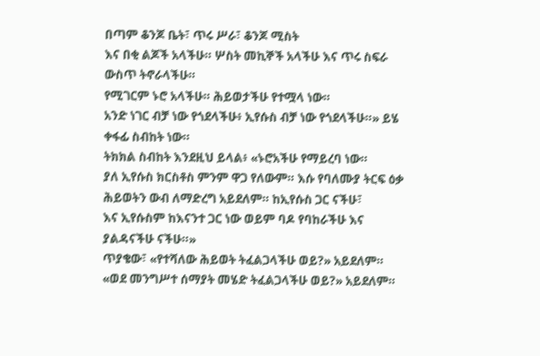በጣም ቆንጆ ቤት፣ ጥሩ ሥራ፣ ቆንጆ ሚስት
እና በቂ ልጆች አላችሁ። ሦስት መኪኞች አላችሁ እና ጥሩ ስፍራ ውስጥ ትኖራላችሁ።
የሚገርም ኑሮ አላችሁ። ሕይወታችሁ የተሟላ ነው።
አንድ ነገር ብቻ ነው የጎደላችሁ፥ ኢየሱስ ብቻ ነው የጎደላችሁ።» ይሄ ቀፋፊ ስብከት ነው።
ትክክል ስብከት እንደዚህ ይላል፥ «ኑሮአችሁ የማይረባ ነው።
ያለ ኢየሱስ ክርስቶስ ምንም ዋጋ የለውም። እሱ የባለሙያ ትርፍ ዕቃ
ሕይወትን ውብ ለማድረግ አይደለም። ከኢየሱስ ጋር ናችሁ፣
እና ኢየሱስም ከእናንተ ጋር ነው ወይም ባዶ የባከራችሁ እና ያልዳናችሁ ናችሁ።»
ጥያቄው፣ «የተሻለው ሕይወት ትፈልጋላችሁ ወይ?» አይደለም። «ወደ መንግሥተ ሰማያት መሄድ ትፈልጋላችሁ ወይ?» አይደለም።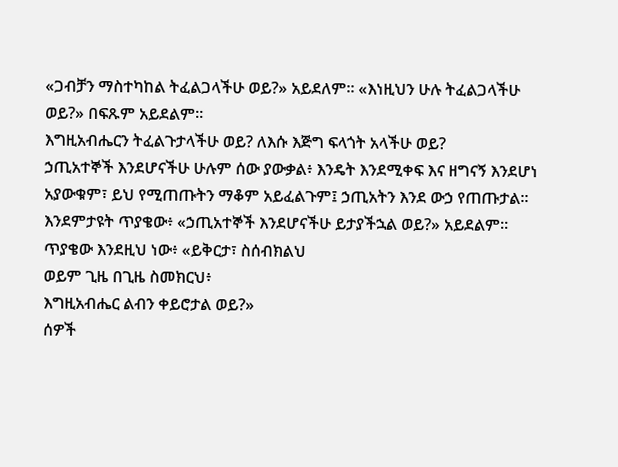«ጋብቻን ማስተካከል ትፈልጋላችሁ ወይ?» አይደለም። «እነዚህን ሁሉ ትፈልጋላችሁ ወይ?» በፍጹም አይደልም።
እግዚአብሔርን ትፈልጉታላችሁ ወይ? ለእሱ እጅግ ፍላጎት አላችሁ ወይ?
ኃጢአተኞች እንደሆናችሁ ሁሉም ሰው ያውቃል፥ እንዴት እንደሚቀፍ እና ዘግናኝ እንደሆነ
አያውቁም፣ ይህ የሚጠጡትን ማቆም አይፈልጉም፤ ኃጢአትን እንደ ውኃ የጠጡታል።
እንደምታዩት ጥያቄው፥ «ኃጢአተኞች እንደሆናችሁ ይታያችኋል ወይ?» አይደልም።
ጥያቄው እንደዚህ ነው፥ «ይቅርታ፣ ስሰብክልህ
ወይም ጊዜ በጊዜ ስመክርህ፥
እግዚአብሔር ልብን ቀይሮታል ወይ?»
ሰዎች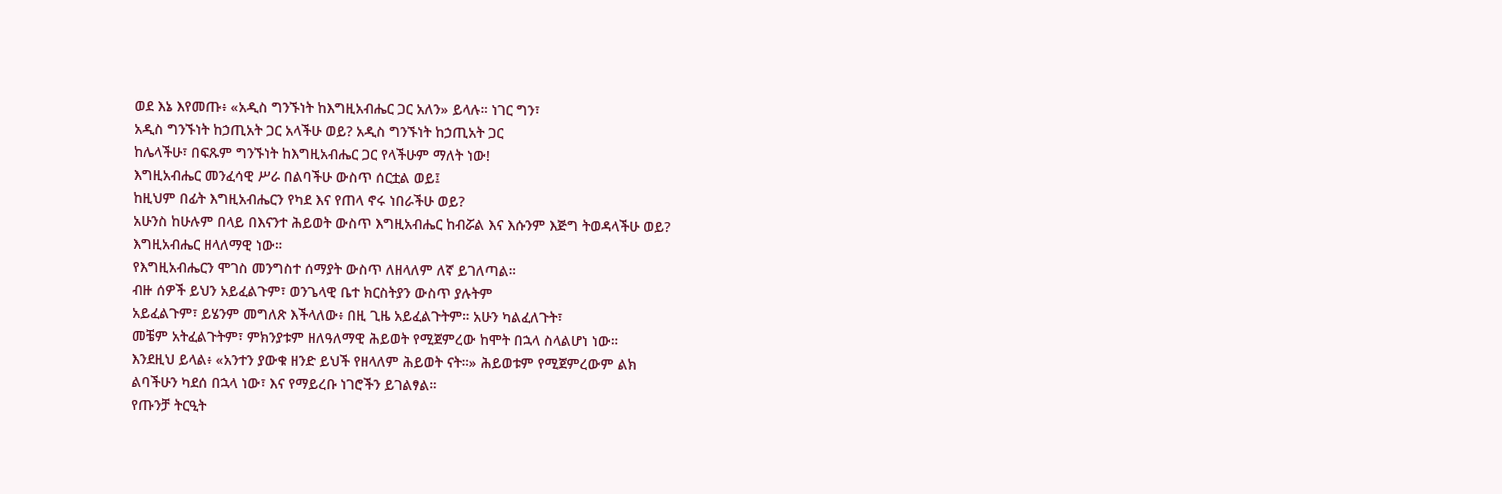ወደ እኔ እየመጡ፥ «አዲስ ግንኙነት ከእግዚአብሔር ጋር አለን» ይላሉ። ነገር ግን፣
አዲስ ግንኙነት ከኃጢአት ጋር አላችሁ ወይ? አዲስ ግንኙነት ከኃጢአት ጋር
ከሌላችሁ፣ በፍጹም ግንኙነት ከእግዚአብሔር ጋር የላችሁም ማለት ነው!
እግዚአብሔር መንፈሳዊ ሥራ በልባችሁ ውስጥ ሰርቷል ወይ፤
ከዚህም በፊት እግዚአብሔርን የካደ እና የጠላ ኖሩ ነበራችሁ ወይ?
አሁንስ ከሁሉም በላይ በእናንተ ሕይወት ውስጥ እግዚአብሔር ከብሯል እና እሱንም እጅግ ትወዳላችሁ ወይ?
እግዚአብሔር ዘላለማዊ ነው።
የእግዚአብሔርን ሞገስ መንግስተ ሰማያት ውስጥ ለዘላለም ለኛ ይገለጣል።
ብዙ ሰዎች ይህን አይፈልጉም፣ ወንጌላዊ ቤተ ክርስትያን ውስጥ ያሉትም
አይፈልጉም፣ ይሄንም መግለጽ እችላለው፥ በዚ ጊዜ አይፈልጉትም። አሁን ካልፈለጉት፣
መቼም አትፈልጉትም፣ ምክንያቱም ዘለዓለማዊ ሕይወት የሚጀምረው ከሞት በኋላ ስላልሆነ ነው።
እንደዚህ ይላል፥ «አንተን ያውቁ ዘንድ ይህች የዘላለም ሕይወት ናት።» ሕይወቱም የሚጀምረውም ልክ
ልባችሁን ካደሰ በኋላ ነው፣ እና የማይረቡ ነገሮችን ይገልፃል።
የጡንቻ ትርዒት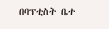በባፕቲስት ቤተ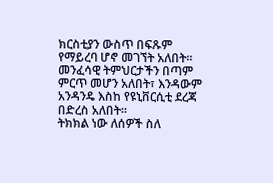ክርስቲያን ውስጥ በፍጹም የማይረባ ሆኖ መገኘት አለበት።
መንፈሳዊ ትምህርታችን በጣም ምርጥ መሆን አለበት፣ እንዳውም አንዳንዴ እስከ የዩኒቨርሲቲ ደረጃ በድረስ አለበት።
ትክክል ነው ለሰዎች ስለ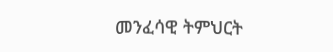መንፈሳዊ ትምህርት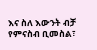እና ስለ እውንት ብቻ የምናስብ ቢመስል፣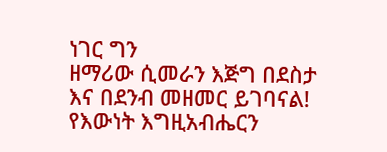ነገር ግን
ዘማሪው ሲመራን እጅግ በደስታ እና በደንብ መዘመር ይገባናል!
የእውነት እግዚአብሔርን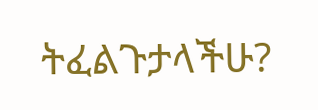ትፈልጉታላችሁ?